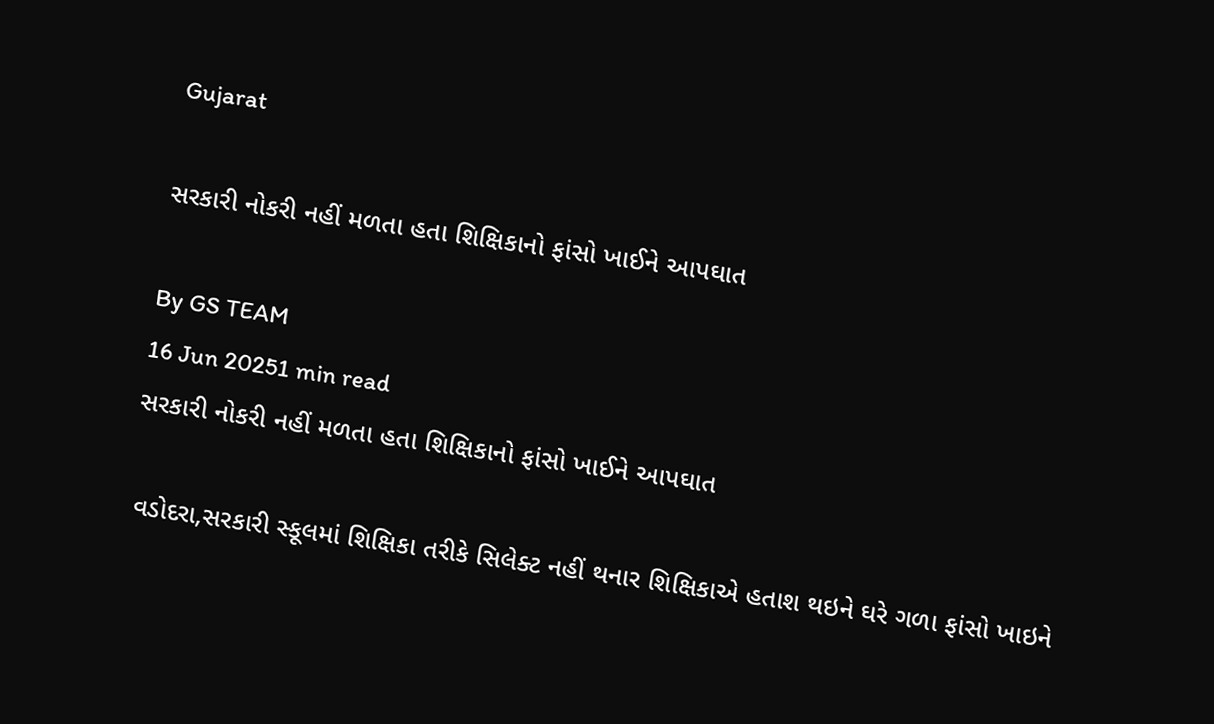Gujarat

સરકારી નોકરી નહીં મળતા હતા શિક્ષિકાનો ફાંસો ખાઈને આપઘાત

By GS TEAM
16 Jun 20251 min read
સરકારી નોકરી નહીં મળતા હતા શિક્ષિકાનો ફાંસો ખાઈને આપઘાત

 વડોદરા,સરકારી સ્કૂલમાં શિક્ષિકા તરીકે સિલેક્ટ નહીં થનાર શિક્ષિકાએ હતાશ થઇને ઘરે ગળા ફાંસો ખાઇને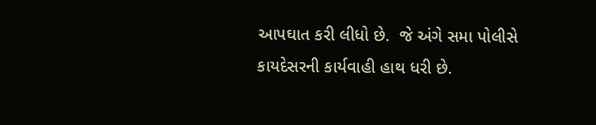આપઘાત કરી લીધો છે.  જે અંગે સમા પોલીસે કાયદેસરની કાર્યવાહી હાથ ધરી છે.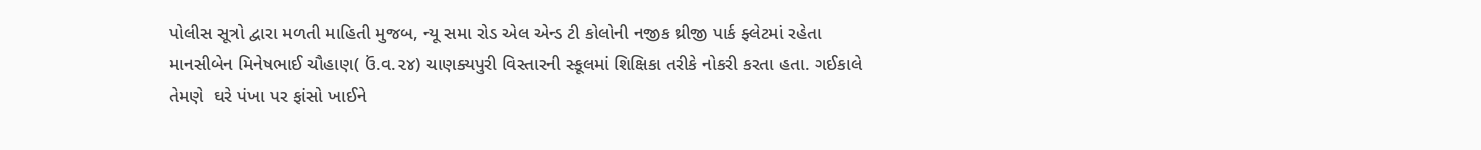પોલીસ સૂત્રો દ્વારા મળતી માહિતી મુજબ, ન્યૂ સમા રોડ એલ એન્ડ ટી કોલોની નજીક થ્રીજી પાર્ક ફ્લેટમાં રહેતા માનસીબેન મિનેષભાઈ ચૌહાણ( ઉં.વ.૨૪) ચાણક્યપુરી વિસ્તારની સ્કૂલમાં શિક્ષિકા તરીકે નોકરી કરતા હતા. ગઈકાલે તેમણે  ઘરે પંખા પર ફાંસો ખાઈને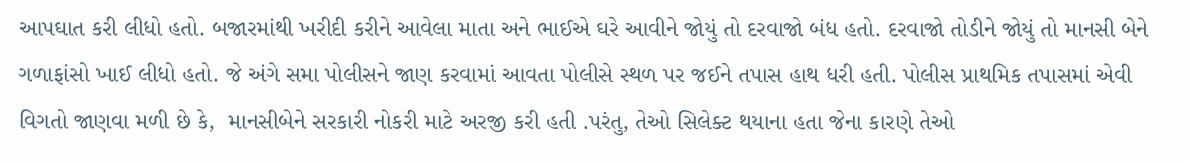આપઘાત કરી લીધો હતો. બજારમાંથી ખરીદી કરીને આવેલા માતા અને ભાઈએ ઘરે આવીને જોયું તો દરવાજો બંધ હતો. દરવાજો તોડીને જોયું તો માનસી બેને ગળાફાંસો ખાઈ લીધો હતો. જે અંગે સમા પોલીસને જાણ કરવામાં આવતા પોલીસે સ્થળ પર જઈને તપાસ હાથ ધરી હતી. પોલીસ પ્રાથમિક તપાસમાં એવી વિગતો જાણવા મળી છે કે,  માનસીબેને સરકારી નોકરી માટે અરજી કરી હતી .પરંતુ, તેઓ સિલેક્ટ થયાના હતા જેના કારણે તેઓ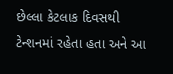છેલ્લા કેટલાક દિવસથી ટેન્શનમાં રહેતા હતા અને આ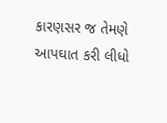કારણસર જ તેમણે આપઘાત કરી લીધો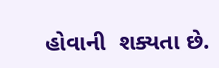હોવાની  શક્યતા છે.